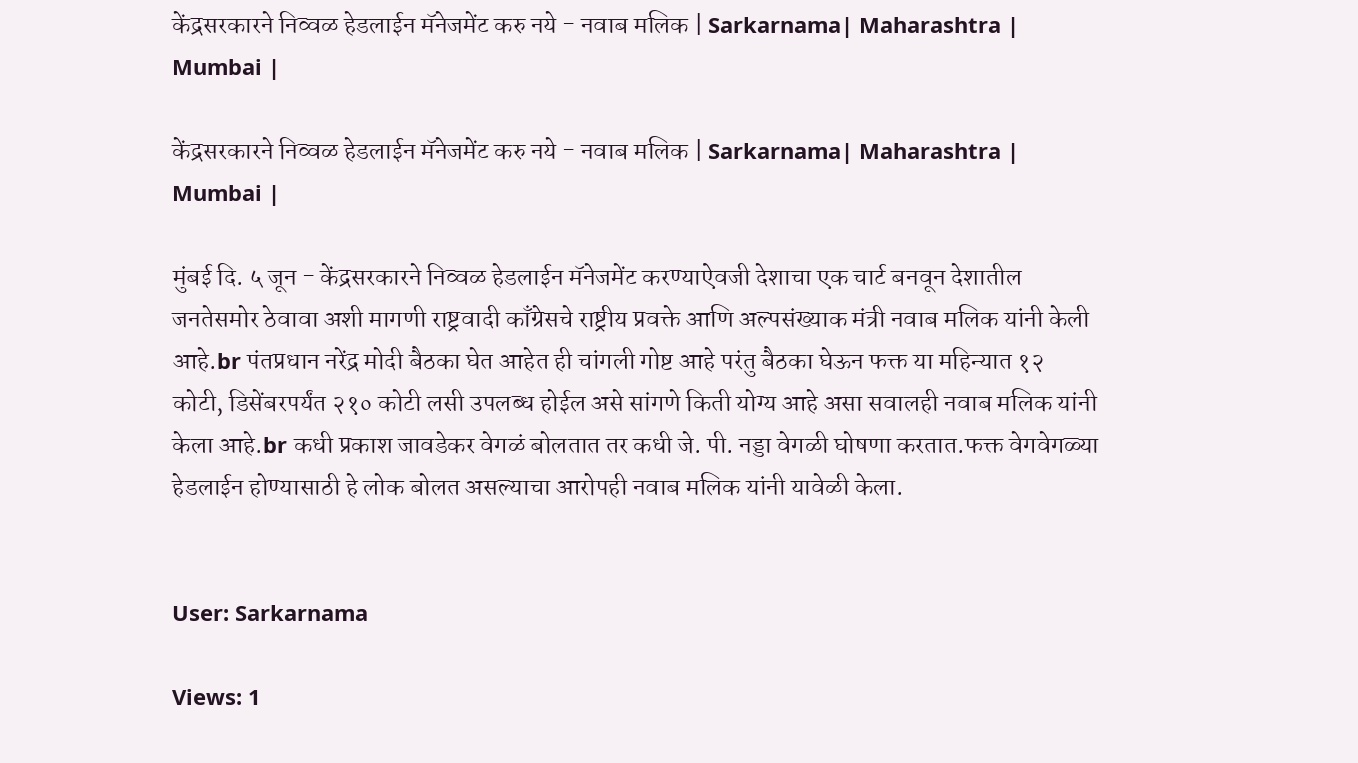केंद्रसरकारने निव्वळ हेडलाईन मॅनेजमेंट करु नये - नवाब मलिक | Sarkarnama| Maharashtra | Mumbai |

केंद्रसरकारने निव्वळ हेडलाईन मॅनेजमेंट करु नये - नवाब मलिक | Sarkarnama| Maharashtra | Mumbai |

मुंबई दि. ५ जून - केंद्रसरकारने निव्वळ हेडलाईन मॅनेजमेंट करण्याऐवजी देशाचा एक चार्ट बनवून देशातील जनतेसमोर ठेवावा अशी मागणी राष्ट्रवादी काँग्रेसचे राष्ट्रीय प्रवक्ते आणि अल्पसंख्याक मंत्री नवाब मलिक यांनी केली आहे.br पंतप्रधान नरेंद्र मोदी बैठका घेत आहेत ही चांगली गोष्ट आहे परंतु बैठका घेऊन फक्त या महिन्यात १२ कोटी, डिसेंबरपर्यंत २१० कोटी लसी उपलब्ध होईल असे सांगणे किती योग्य आहे असा सवालही नवाब मलिक यांनी केला आहे.br कधी प्रकाश जावडेकर वेगळं बोलतात तर कधी जे. पी. नड्डा वेगळी घोषणा करतात.फक्त वेगवेगळ्या हेडलाईन होण्यासाठी हे लोक बोलत असल्याचा आरोपही नवाब मलिक यांनी यावेळी केला.


User: Sarkarnama

Views: 1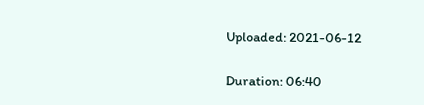Uploaded: 2021-06-12

Duration: 06:40